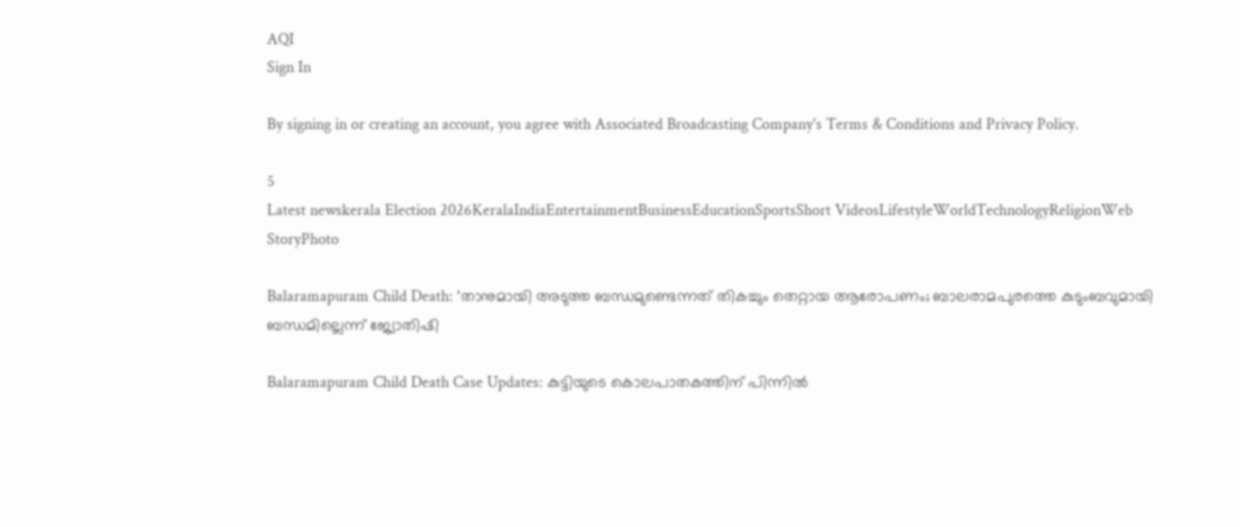AQI
Sign In

By signing in or creating an account, you agree with Associated Broadcasting Company's Terms & Conditions and Privacy Policy.

5
Latest newskerala Election 2026KeralaIndiaEntertainmentBusinessEducationSportsShort VideosLifestyleWorldTechnologyReligionWeb StoryPhoto

Balaramapuram Child Death: ‘താനുമായി അടുത്ത ബന്ധമുണ്ടെന്നത് തികച്ചും തെറ്റായ ആരോപണം; ബാലരാമപുരത്തെ കുടുംബവുമായി ബന്ധമില്ലെന്ന് ജ്യോതിഷി

Balaramapuram Child Death Case Updates: കുട്ടിയുടെ കൊലപാതകത്തിന് പിന്നിൽ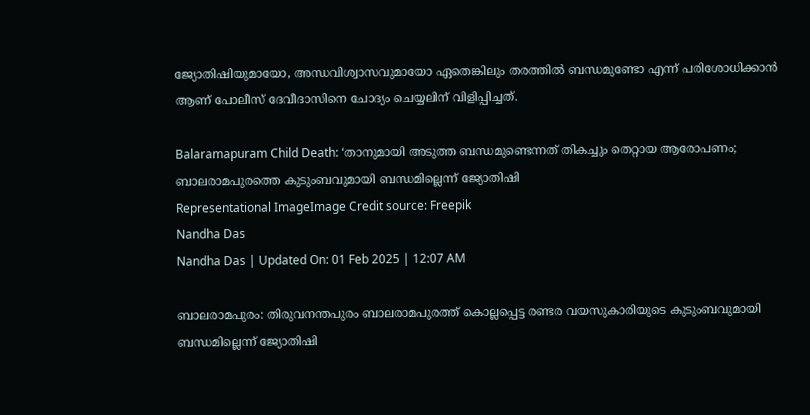ജ്യോതിഷിയുമായോ, അന്ധവിശ്വാസവുമായോ ഏതെങ്കിലും തരത്തിൽ ബന്ധമുണ്ടോ എന്ന് പരിശോധിക്കാൻ ആണ് പോലീസ് ദേവീദാസിനെ ചോദ്യം ചെയ്യലിന് വിളിപ്പിച്ചത്.

Balaramapuram Child Death: ‘താനുമായി അടുത്ത ബന്ധമുണ്ടെന്നത് തികച്ചും തെറ്റായ ആരോപണം; ബാലരാമപുരത്തെ കുടുംബവുമായി ബന്ധമില്ലെന്ന് ജ്യോതിഷി
Representational ImageImage Credit source: Freepik
Nandha Das
Nandha Das | Updated On: 01 Feb 2025 | 12:07 AM

ബാലരാമപുരം: തിരുവനന്തപുരം ബാലരാമപുരത്ത് കൊല്ലപ്പെട്ട രണ്ടര വയസുകാരിയുടെ കുടുംബവുമായി ബന്ധമില്ലെന്ന് ജ്യോതിഷി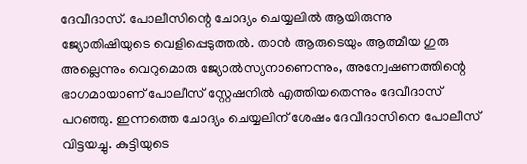ദേവീദാസ്. പോലീസിന്റെ ചോദ്യം ചെയ്യലിൽ ആയിരുന്നു ജ്യോതിഷിയുടെ വെളിപ്പെടുത്തൽ. താൻ ആരുടെയും ആത്മീയ ഗുരു അല്ലെന്നും വെറുമൊരു ജ്യോൽസ്യനാണെന്നും, അന്വേഷണത്തിന്റെ ഭാഗമായാണ് പോലീസ് സ്റ്റേഷനിൽ എത്തിയതെന്നും ദേവീദാസ് പറഞ്ഞു. ഇന്നത്തെ ചോദ്യം ചെയ്യലിന് ശേഷം ദേവീദാസിനെ പോലീസ് വിട്ടയച്ചു. കുട്ടിയുടെ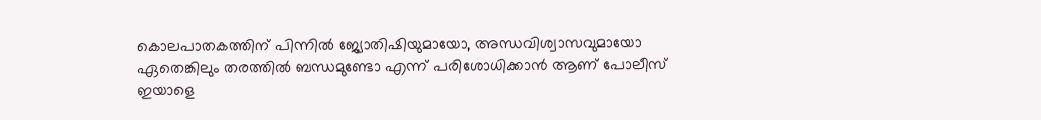കൊലപാതകത്തിന് പിന്നിൽ ജ്യോതിഷിയുമായോ, അന്ധവിശ്വാസവുമായോ ഏതെങ്കിലും തരത്തിൽ ബന്ധമുണ്ടോ എന്ന് പരിശോധിക്കാൻ ആണ് പോലീസ് ഇയാളെ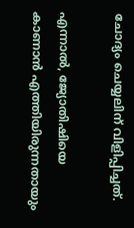ചോദ്യം ചെയ്യലിന് വിളിപ്പിച്ചത്.

എന്നാൽ, ജ്യോതിഷിയെ കാണാൻ എത്തിയിരുന്നതായും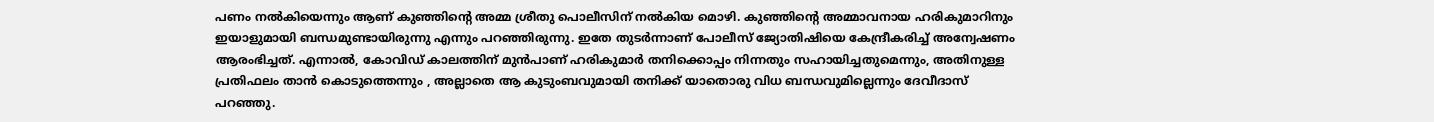പണം നൽകിയെന്നും ആണ് കുഞ്ഞിന്റെ അമ്മ ശ്രീതു പൊലീസിന് നൽകിയ മൊഴി. കുഞ്ഞിന്റെ അമ്മാവനായ ഹരികുമാറിനും ഇയാളുമായി ബന്ധമുണ്ടായിരുന്നു എന്നും പറഞ്ഞിരുന്നു. ഇതേ തുടർന്നാണ് പോലീസ് ജ്യോതിഷിയെ കേന്ദ്രീകരിച്ച് അന്വേഷണം ആരംഭിച്ചത്. എന്നാൽ, കോവിഡ് കാലത്തിന് മുൻപാണ് ഹരികുമാർ തനിക്കൊപ്പം നിന്നതും സഹായിച്ചതുമെന്നും, അതിനുള്ള പ്രതിഫലം താൻ കൊടുത്തെന്നും , അല്ലാതെ ആ കുടുംബവുമായി തനിക്ക് യാതൊരു വിധ ബന്ധവുമില്ലെന്നും ദേവീദാസ് പറഞ്ഞു.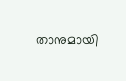താനുമായി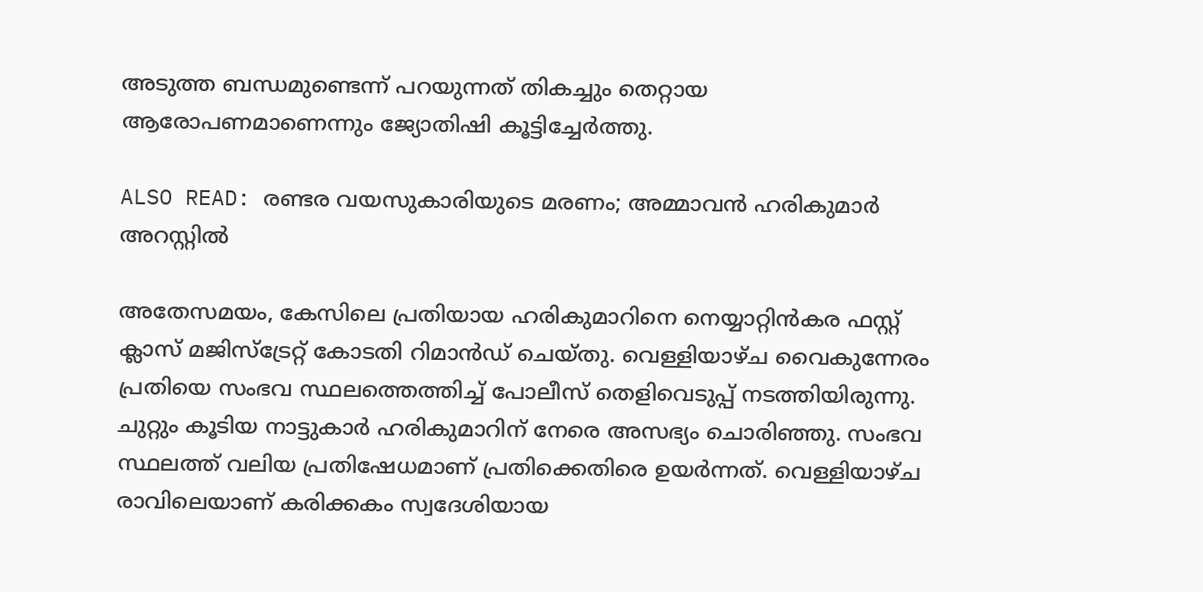അടുത്ത ബന്ധമുണ്ടെന്ന് പറയുന്നത് തികച്ചും തെറ്റായ ആരോപണമാണെന്നും ജ്യോതിഷി കൂട്ടിച്ചേർത്തു.

ALSO READ: രണ്ടര വയസുകാരിയുടെ മരണം; അമ്മാവന്‍ ഹരികുമാര്‍ അറസ്റ്റില്‍

അതേസമയം, കേസിലെ പ്രതിയായ ഹരികുമാറിനെ നെയ്യാറ്റിൻകര ഫസ്റ്റ് ക്ലാസ് മജിസ്‌ട്രേറ്റ് കോടതി റിമാൻഡ് ചെയ്തു. വെള്ളിയാഴ്ച വൈകുന്നേരം പ്രതിയെ സംഭവ സ്ഥലത്തെത്തിച്ച് പോലീസ് തെളിവെടുപ്പ് നടത്തിയിരുന്നു. ചുറ്റും കൂടിയ നാട്ടുകാർ ഹരികുമാറിന് നേരെ അസഭ്യം ചൊരിഞ്ഞു. സംഭവ സ്ഥലത്ത് വലിയ പ്രതിഷേധമാണ് പ്രതിക്കെതിരെ ഉയർന്നത്. വെള്ളിയാഴ്ച രാവിലെയാണ് കരിക്കകം സ്വദേശിയായ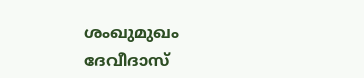ശംഖുമുഖം ദേവീദാസ്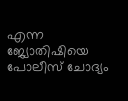എന്ന ജ്യോതിഷിയെ പോലീസ് ചോദ്യം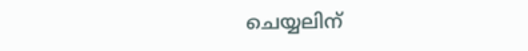ചെയ്യലിന്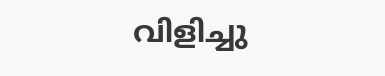വിളിച്ചു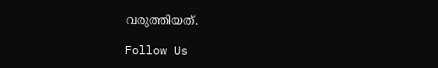വരുത്തിയത്.

Follow Us